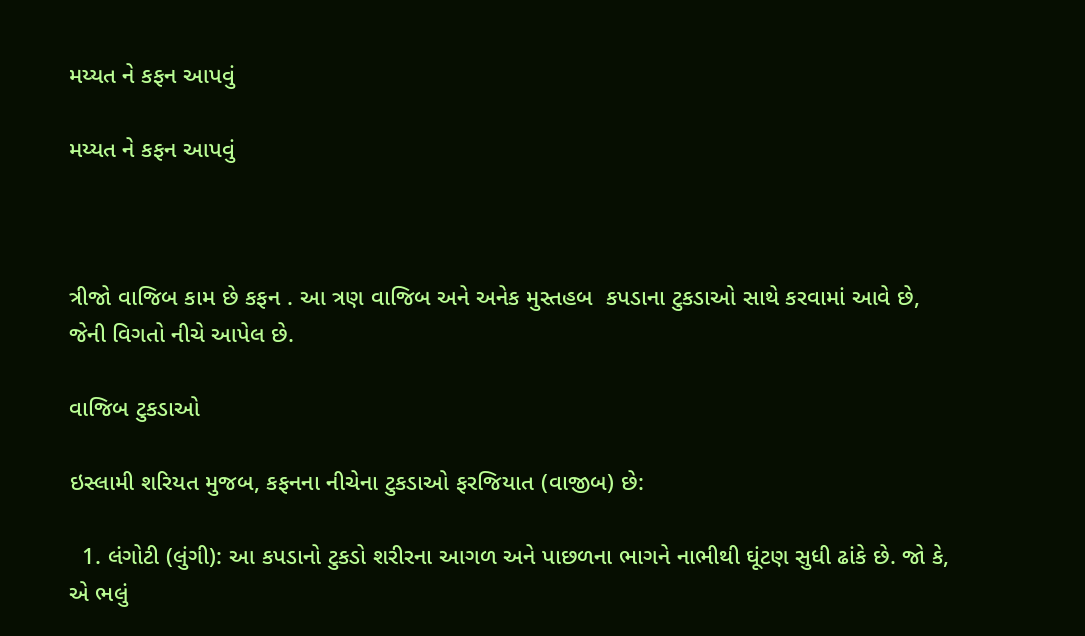મય્યત ને કફન આપવું

મય્યત ને કફન આપવું



ત્રીજો વાજિબ કામ છે કફન . આ ત્રણ વાજિબ અને અનેક મુસ્તહબ  કપડાના ટુકડાઓ સાથે કરવામાં આવે છે, જેની વિગતો નીચે આપેલ છે.

વાજિબ ટુકડાઓ

ઇસ્લામી શરિયત મુજબ, કફનના નીચેના ટુકડાઓ ફરજિયાત (વાજીબ) છે:

  1. લંગોટી (લુંગી): આ કપડાનો ટુકડો શરીરના આગળ અને પાછળના ભાગને નાભીથી ઘૂંટણ સુધી ઢાંકે છે. જો કે, એ ભલું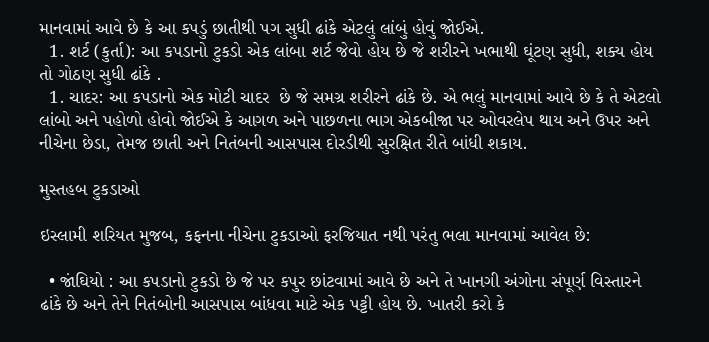માનવામાં આવે છે કે આ કપડું છાતીથી પગ સુધી ઢાંકે એટલું લાંબું હોવું જોઈએ.
  1. શર્ટ (કુર્તા): આ કપડાનો ટુકડો એક લાંબા શર્ટ જેવો હોય છે જે શરીરને ખભાથી ઘૂંટણ સુધી, શક્ય હોય તો ગોઠણ સુધી ઢાંકે .
  1. ચાદર: આ કપડાનો એક મોટી ચાદર  છે જે સમગ્ર શરીરને ઢાંકે છે. એ ભલું માનવામાં આવે છે કે તે એટલો લાંબો અને પહોળો હોવો જોઈએ કે આગળ અને પાછળના ભાગ એકબીજા પર ઓવરલેપ થાય અને ઉપર અને નીચેના છેડા, તેમજ છાતી અને નિતંબની આસપાસ દોરડીથી સુરક્ષિત રીતે બાંધી શકાય.

મુસ્તહબ ટુકડાઓ

ઇસ્લામી શરિયત મુજબ, કફનના નીચેના ટુકડાઓ ફરજિયાત નથી પરંતુ ભલા માનવામાં આવેલ છે:

  • જાંઘિયો : આ કપડાનો ટુકડો છે જે પર કપુર છાંટવામાં આવે છે અને તે ખાનગી અંગોના સંપૂર્ણ વિસ્તારને ઢાંકે છે અને તેને નિતંબોની આસપાસ બાંધવા માટે એક પટ્ટી હોય છે. ખાતરી કરો કે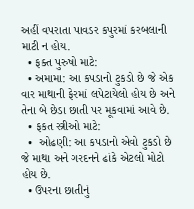અહીં વપરાતા પાવડર કપુરમાં કરબલાની માટી ન હોય.
  • ફક્ત પુરુષો માટે:
  • અમામા: આ કપડાનો ટુકડો છે જે એક વાર માથાની ફેરમાં લપેટાયેલો હોય છે અને તેના બે છેડા છાતી પર મૂકવામાં આવે છે.
  • ફકત સ્ત્રીઓ માટે:
  •  ઓઢણી: આ કપડાનો એવો ટુકડો છે જે માથા અને ગરદનને ઢાંકે એટલો મોટો હોય છે.
  • ઉપરના છાતીનું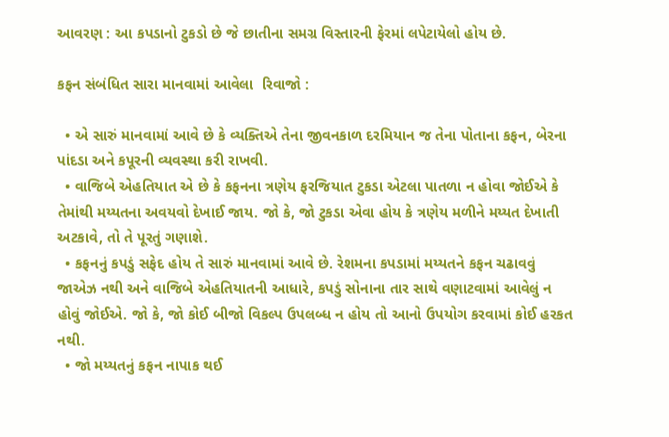આવરણ : આ કપડાનો ટુકડો છે જે છાતીના સમગ્ર વિસ્તારની ફેરમાં લપેટાયેલો હોય છે.

કફન સંબંધિત સારા માનવામાં આવેલા  રિવાજો :

  • એ સારું માનવામાં આવે છે કે વ્યક્તિએ તેના જીવનકાળ દરમિયાન જ તેના પોતાના કફન, બેરના પાંદડા અને કપૂરની વ્યવસ્થા કરી રાખવી.
  • વાજિબે એહતિયાત એ છે કે કફનના ત્રણેય ફરજિયાત ટુકડા એટલા પાતળા ન હોવા જોઈએ કે તેમાંથી મય્યતના અવયવો દેખાઈ જાય. જો કે, જો ટુકડા એવા હોય કે ત્રણેય મળીને મય્યત દેખાતી અટકાવે, તો તે પૂરતું ગણાશે.
  • કફનનું કપડું સફેદ હોય તે સારું માનવામાં આવે છે. રેશમના કપડામાં મય્યતને કફન ચઢાવવું જાએઝ નથી અને વાજિબે એહતિયાતની આધારે, કપડું સોનાના તાર સાથે વણાટવામાં આવેલું ન હોવું જોઈએ. જો કે, જો કોઈ બીજો વિકલ્પ ઉપલબ્ધ ન હોય તો આનો ઉપયોગ કરવામાં કોઈ હરકત નથી.
  • જો મય્યતનું કફન નાપાક થઈ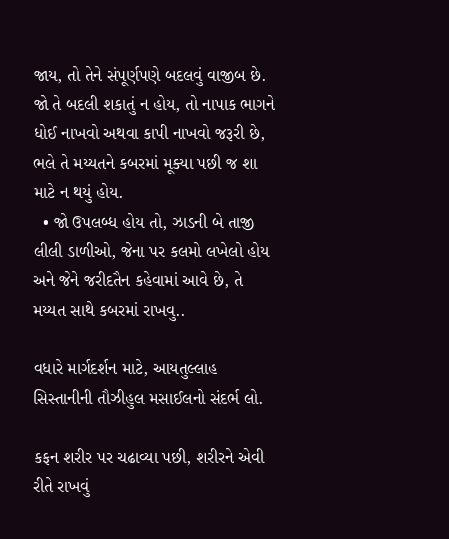જાય, તો તેને સંપૂર્ણપણે બદલવું વાજીબ છે. જો તે બદલી શકાતું ન હોય, તો નાપાક ભાગને ધોઈ નાખવો અથવા કાપી નાખવો જરૂરી છે, ભલે તે મય્યતને કબરમાં મૂક્યા પછી જ શા માટે ન થયું હોય.
  • જો ઉપલબ્ધ હોય તો, ઝાડની બે તાજી લીલી ડાળીઓ, જેના પર કલમો લખેલો હોય અને જેને જરીદતૈન કહેવામાં આવે છે, તે મય્યત સાથે કબરમાં રાખવુ..

વધારે માર્ગદર્શન માટે, આયતુલ્લાહ સિસ્તાનીની તૌઝીહુલ મસાઈલનો સંદર્ભ લો.

કફન શરીર પર ચઢાવ્યા પછી, શરીરને એવી રીતે રાખવું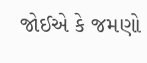જોઈએ કે જમણો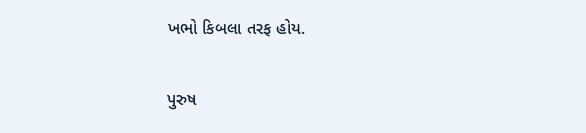ખભો કિબલા તરફ હોય.

પુરુષ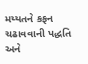મય્યતને કફન ચઢાવવાની પદ્ધતિ અને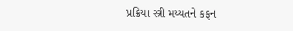પ્રક્રિયા સ્ત્રી મય્યતને કફન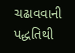ચઢાવવાની પદ્ધતિથી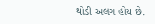થોડી અલગ હોય છે.